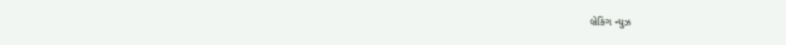બ્રેકિંગ ન્યુઝ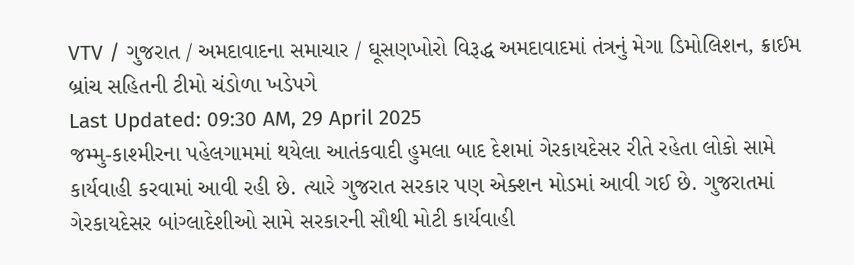VTV / ગુજરાત / અમદાવાદના સમાચાર / ઘૂસણખોરો વિરૂદ્ધ અમદાવાદમાં તંત્રનું મેગા ડિમોલિશન, ક્રાઈમ બ્રાંચ સહિતની ટીમો ચંડોળા ખડેપગે
Last Updated: 09:30 AM, 29 April 2025
જમ્મુ-કાશ્મીરના પહેલગામમાં થયેલા આતંકવાદી હુમલા બાદ દેશમાં ગેરકાયદેસર રીતે રહેતા લોકો સામે કાર્યવાહી કરવામાં આવી રહી છે. ત્યારે ગુજરાત સરકાર પણ એક્શન મોડમાં આવી ગઈ છે. ગુજરાતમાં ગેરકાયદેસર બાંગ્લાદેશીઓ સામે સરકારની સૌથી મોટી કાર્યવાહી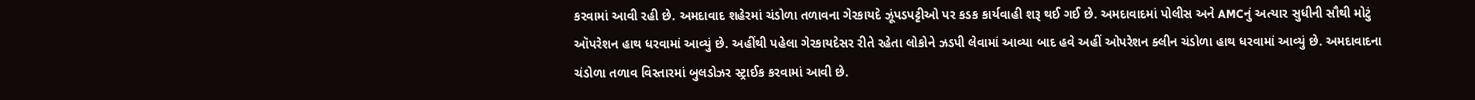કરવામાં આવી રહી છે. અમદાવાદ શહેરમાં ચંડોળા તળાવના ગેરકાયદે ઝૂંપડપટ્ટીઓ પર કડક કાર્યવાહી શરૂ થઈ ગઈ છે. અમદાવાદમાં પોલીસ અને AMCનું અત્યાર સુધીની સૌથી મોટું ઑપરેશન હાથ ધરવામાં આવ્યું છે. અહીંથી પહેલા ગેરકાયદેસર રીતે રહેતા લોકોને ઝડપી લેવામાં આવ્યા બાદ હવે અહીં ઓપરેશન ક્લીન ચંડોળા હાથ ધરવામાં આવ્યું છે. અમદાવાદના ચંડોળા તળાવ વિસ્તારમાં બુલડોઝર સ્ટ્રાઈક કરવામાં આવી છે.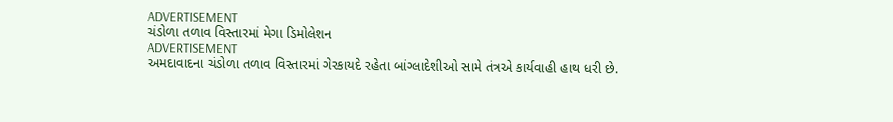ADVERTISEMENT
ચંડોળા તળાવ વિસ્તારમાં મેગા ડિમોલેશન
ADVERTISEMENT
અમદાવાદના ચંડોળા તળાવ વિસ્તારમાં ગેરકાયદે રહેતા બાંગ્લાદેશીઓ સામે તંત્રએ કાર્યવાહી હાથ ધરી છે.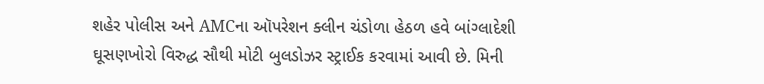શહેર પોલીસ અને AMCના ઑપરેશન ક્લીન ચંડોળા હેઠળ હવે બાંગ્લાદેશી ઘૂસણખોરો વિરુદ્ધ સૌથી મોટી બુલડોઝર સ્ટ્રાઈક કરવામાં આવી છે. મિની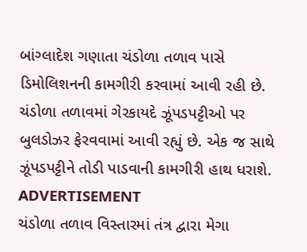બાંગ્લાદેશ ગણાતા ચંડોળા તળાવ પાસે ડિમોલિશનની કામગીરી કરવામાં આવી રહી છે. ચંડોળા તળાવમાં ગેરકાયદે ઝૂંપડપટ્ટીઓ પર બુલડોઝર ફેરવવામાં આવી રહ્યું છે. એક જ સાથે ઝૂંપડપટ્ટીને તોડી પાડવાની કામગીરી હાથ ધરાશે.
ADVERTISEMENT
ચંડોળા તળાવ વિસ્તારમાં તંત્ર દ્વારા મેગા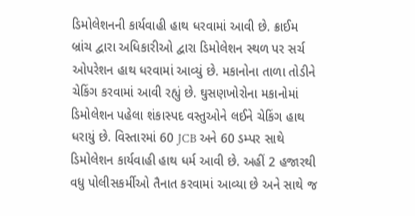ડિમોલેશનની કાર્યવાહી હાથ ધરવામાં આવી છે. ક્રાઈમ બ્રાંચ દ્વારા અધિકારીઓ દ્વારા ડિમોલેશન સ્થળ પર સર્ચ ઓપરેશન હાથ ધરવામાં આવ્યું છે. મકાનોના તાળા તોડીને ચેકિંગ કરવામાં આવી રહ્યું છે. ઘુસણખોરોના મકાનોમાં ડિમોલેશન પહેલા શંકાસ્પદ વસ્તુઓને લઈને ચેકિંગ હાથ ધરાયું છે. વિસ્તારમાં 60 JCB અને 60 ડમ્પર સાથે ડિમોલેશન કાર્યવાહી હાથ ધર્મ આવી છે. અહીં 2 હજારથી વધુ પોલીસકર્મીઓ તૈનાત કરવામાં આવ્યા છે અને સાથે જ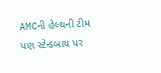AMCની હેલ્થની ટીમ પણ સ્ટેન્ડબાય પર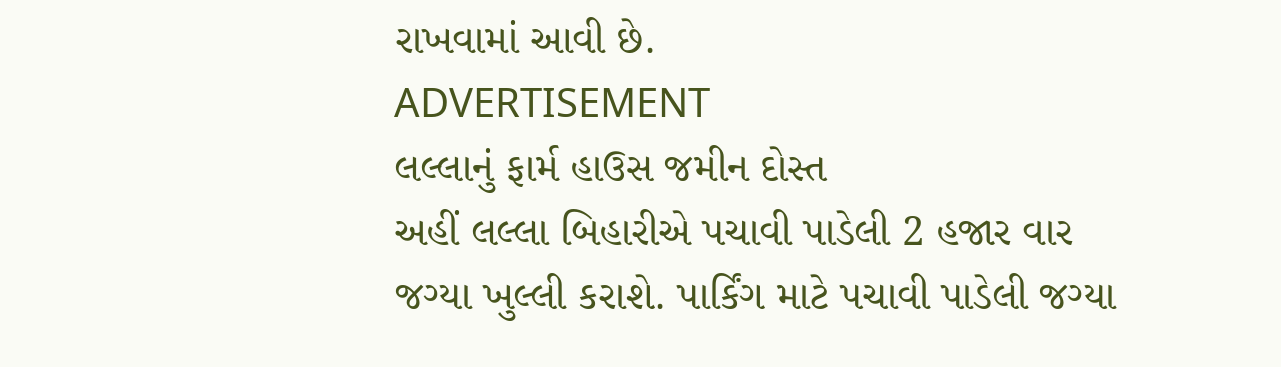રાખવામાં આવી છે.
ADVERTISEMENT
લલ્લાનું ફાર્મ હાઉસ જમીન દોસ્ત
અહીં લલ્લા બિહારીએ પચાવી પાડેલી 2 હજાર વાર જગ્યા ખુલ્લી કરાશે. પાર્કિંગ માટે પચાવી પાડેલી જગ્યા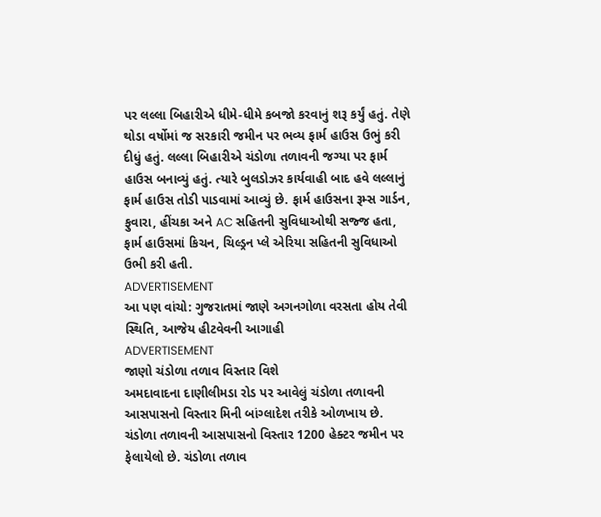પર લલ્લા બિહારીએ ધીમે-ધીમે કબજો કરવાનું શરૂ કર્યું હતું. તેણે થોડા વર્ષોમાં જ સરકારી જમીન પર ભવ્ય ફાર્મ હાઉસ ઉભું કરી દીધું હતું. લલ્લા બિહારીએ ચંડોળા તળાવની જગ્યા પર ફાર્મ હાઉસ બનાવ્યું હતું. ત્યારે બુલડોઝર કાર્યવાહી બાદ હવે લલ્લાનું ફાર્મ હાઉસ તોડી પાડવામાં આવ્યું છે. ફાર્મ હાઉસના રૂમ્સ ગાર્ડન, ફુવારા, હીંચકા અને AC સહિતની સુવિધાઓથી સજ્જ હતા, ફાર્મ હાઉસમાં કિચન, ચિલ્ડ્રન પ્લે એરિયા સહિતની સુવિધાઓ ઉભી કરી હતી.
ADVERTISEMENT
આ પણ વાંચો: ગુજરાતમાં જાણે અગનગોળા વરસતા હોય તેવી સ્થિતિ, આજેય હીટવેવની આગાહી
ADVERTISEMENT
જાણો ચંડોળા તળાવ વિસ્તાર વિશે
અમદાવાદના દાણીલીમડા રોડ પર આવેલું ચંડોળા તળાવની આસપાસનો વિસ્તાર મિની બાંગ્લાદેશ તરીકે ઓળખાય છે. ચંડોળા તળાવની આસપાસનો વિસ્તાર 1200 હેક્ટર જમીન પર ફેલાયેલો છે. ચંડોળા તળાવ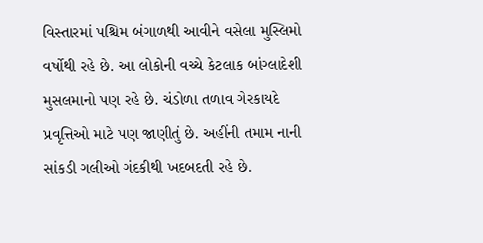વિસ્તારમાં પશ્ચિમ બંગાળથી આવીને વસેલા મુસ્લિમો વર્ષોથી રહે છે. આ લોકોની વચ્ચે કેટલાક બાંગ્લાદેશી મુસલમાનો પણ રહે છે. ચંડોળા તળાવ ગેરકાયદે પ્રવૃત્તિઓ માટે પણ જાણીતું છે. અહીંની તમામ નાની સાંકડી ગલીઓ ગંદકીથી ખદબદતી રહે છે.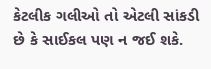કેટલીક ગલીઓ તો એટલી સાંકડી છે કે સાઈકલ પણ ન જઈ શકે.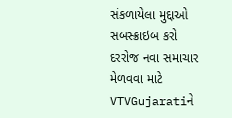સંકળાયેલા મુદ્દાઓ
સબસ્ક્રાઇબ કરો
દરરોજ નવા સમાચાર મેળવવા માટે VTVGujaratiને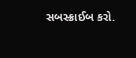સબસ્ક્રાઈબ કરો.